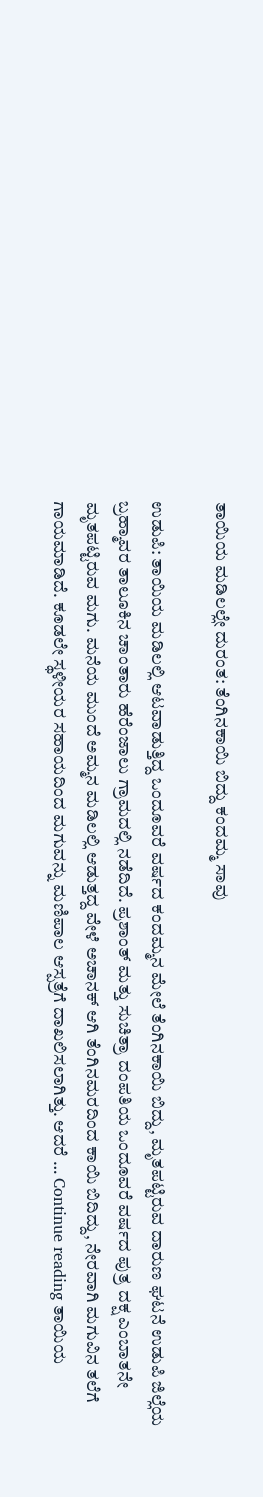ತಾಯಿಯ ಮಡಿಲಲ್ಲೇ ದುರಂತ: ತೆಂಗಿನಕಾಯಿ ಬಿದ್ದು ಕಂದಮ್ಮ ಸಾವು

ಉಡುಪಿ: ತಾಯಿಯ ಮಡಿಲಲ್ಲಿ ಆಟವಾಡುತ್ತಿದ್ದ ಒಂದೂವರೆ ವರ್ಷದ ಕಂದಮ್ಮನ ಮೇಲೆ ತೆಂಗಿನಕಾಯಿ ಬಿದ್ದು, ಮೃತಪಟ್ಟಿರುವ ದಾರುಣ ಘಟನೆ ಉಡುಪಿ ಜಿಲ್ಲೆಯ ಬ್ರಹ್ಮಾವರ ತಾಲೂಕಿನ ಚಾಂತಾರು ಹೆರೆಂಜಾಲು ಗ್ರಾಮದಲ್ಲಿ ನಡೆದಿದೆ. ಪ್ರಶಾಂತ್ ಮತ್ತು ಸುಚಿತ್ರಾ ದಂಪತಿಯ ಒಂದೂವರೆ ವರ್ಷದ ಪುತ್ರ ದಕ್ಷ ಎಂಬಾತನೇ ಮೃತಪಟ್ಟಿರುವ ಮಗು. ಮನೆಯ ಮುಂದೆ ಅಮ್ಮನ ಮಡಿಲಲ್ಲಿ ಆಡುತ್ತದ್ದ ವೇಳೆ ಅಚಾನಕ್‌ ಆಗಿ ತೆಂಗಿನಮರದಿಂದ ಕಾಯಿ ಬಿದಿದ್ದು, ನೇರವಾಗಿ ಮಗುವಿನ ತಲೆಗೆ ಗಾಯಮಾಡಿದೆ. ಕೂಡಲೇ ಸ್ಥಳೀಯರ ಸಹಾಯದಿಂದ ಮಗುವನ್ನು ಮಣಿಪಾಲ ಆಸ್ಪತ್ರೆಗೆ ದಾಖಲಿಸಲಾಗಿತ್ತು. ಆದರೆ … Continue reading ತಾಯಿಯ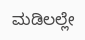ಮಡಿಲಲ್ಲೇ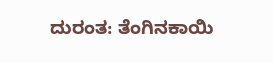ದುರಂತ: ತೆಂಗಿನಕಾಯಿ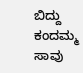ಬಿದ್ದು ಕಂದಮ್ಮ ಸಾವು